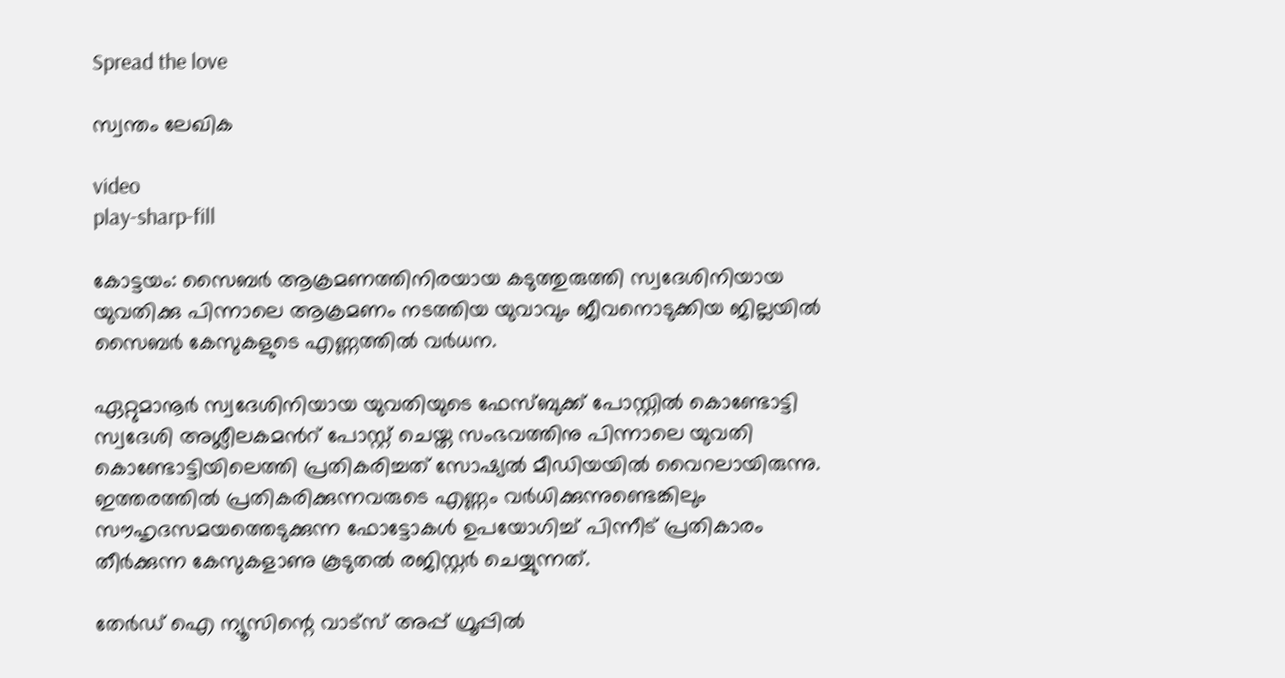Spread the love

സ്വന്തം ലേഖിക

video
play-sharp-fill

കോട്ടയം: സൈബര്‍ ആക്രമണത്തിനിരയായ കടുത്തുരുത്തി സ്വദേശിനിയായ യുവതിക്കു പിന്നാലെ ആക്രമണം നടത്തിയ യുവാവും ജീവനൊടുക്കിയ ജില്ലയില്‍ സൈബര്‍ കേസുകളുടെ എണ്ണത്തില്‍ വര്‍ധന.

ഏറ്റുമാനൂര്‍ സ്വദേശിനിയായ യുവതിയുടെ ഫേസ്ബുക്ക് പോസ്റ്റില്‍ കൊണ്ടോട്ടി സ്വദേശി അശ്ലീലകമന്‍റ് പോസ്റ്റ് ചെയ്ത സംഭവത്തിനു പിന്നാലെ യുവതി കൊണ്ടോട്ടിയിലെത്തി പ്രതികരിച്ചത് സോഷ്യല്‍ മീഡിയയില്‍ വൈറലായിരുന്നു. ഇത്തരത്തില്‍ പ്രതികരിക്കുന്നവരുടെ എണ്ണം വര്‍ധിക്കുന്നുണ്ടെങ്കിലും സൗഹൃദസമയത്തെടുക്കുന്ന ഫോട്ടോകള്‍ ഉപയോഗിച്ച്‌ പിന്നീട് പ്രതികാരം തീര്‍ക്കുന്ന കേസുകളാണു കൂടുതല്‍ രജിസ്റ്റര്‍ ചെയ്യുന്നത്.

തേർഡ് ഐ ന്യൂസിന്റെ വാട്സ് അപ്പ് ഗ്രൂപ്പിൽ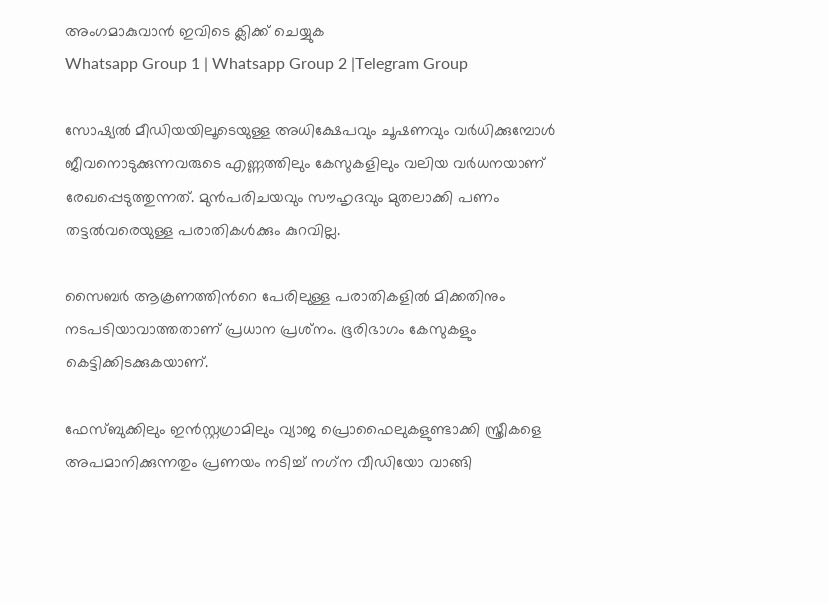അംഗമാകുവാൻ ഇവിടെ ക്ലിക്ക് ചെയ്യുക
Whatsapp Group 1 | Whatsapp Group 2 |Telegram Group

സോഷ്യല്‍ മീഡിയയിലൂടെയുള്ള അധിക്ഷേപവും ചൂഷണവും വര്‍ധിക്കുമ്പോള്‍ ജീവനൊടുക്കുന്നവരുടെ എണ്ണത്തിലും കേസുകളിലും വലിയ വര്‍ധനയാണ് രേഖപ്പെടുത്തുന്നത്. മുന്‍പരിചയവും സൗഹൃദവും മുതലാക്കി പണം തട്ടല്‍വരെയുള്ള പരാതികള്‍ക്കും കുറവില്ല.

സൈബര്‍ ആക്രണത്തിന്‍റെ പേരിലുള്ള പരാതികളില്‍ മിക്കതിനും നടപടിയാവാത്തതാണ് പ്രധാന പ്രശ്‌നം. ഭൂരിഭാഗം കേസുകളും കെട്ടിക്കിടക്കുകയാണ്.

ഫേസ്ബുക്കിലും ഇന്‍സ്റ്റഗ്രാമിലും വ്യാജ പ്രൊഫൈലുകളുണ്ടാക്കി സ്ത്രീകളെ അപമാനിക്കുന്നതും പ്രണയം നടിച്ച്‌ നഗ്‌ന വീഡിയോ വാങ്ങി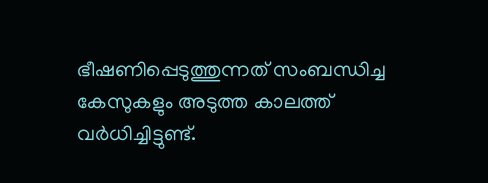ഭീഷണിപ്പെടുത്തുന്നത് സംബന്ധിച്ച കേസുകളും അടുത്ത കാലത്ത് വര്‍ധിച്ചിട്ടുണ്ട്.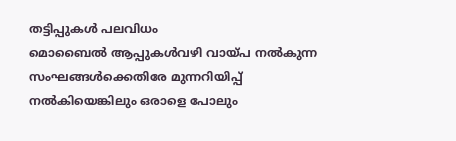തട്ടിപ്പുകള്‍ പലവിധം
മൊബൈല്‍ ആപ്പുകള്‍വഴി വായ്പ നല്‍കുന്ന സംഘങ്ങള്‍ക്കെതിരേ മുന്നറിയിപ്പ് നല്‍കിയെങ്കിലും ഒരാളെ പോലും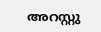അറസ്റ്റു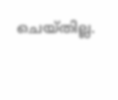ചെയ്തില്ല.